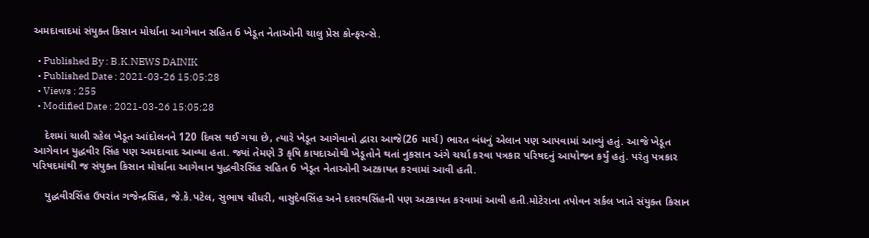અમદાવાદમાં સંયુક્ત કિસાન મોર્ચાના આગેવાન સહિત 6 ખેડૂત નેતાઓની ચાલુ પ્રેસ કોન્ફરન્સે.

  • Published By : B.K.NEWS DAINIK
  • Published Date : 2021-03-26 15:05:28
  • Views : 255
  • Modified Date : 2021-03-26 15:05:28

    દેશમાં ચાલી રહેલ ખેડૂત આંદોલનને 120 દિવસ થઈ ગયા છે, ત્યારે ખેડૂત આગેવાનો દ્વારા આજે(26 માર્ચ) ભારત બંધનું એલાન પણ આપવામાં આવ્યું હતું. આજે ખેડૂત આગેવાન યુદ્ધવીર સિંહ પણ અમદાવાદ આવ્યા હતા. જ્યાં તેમણે 3 કૃષિ કાયદાઓથી ખેડૂતોને થતાં નુકસાન અંગે ચર્ચા કરવા પત્રકાર પરિષદનું આયોજન કર્યું હતું. પરંતુ પત્રકાર પરિષદમાંથી જ સંયુક્ત કિસાન મોર્ચાના આગેવાન યુદ્ધવીરસિંહ સહિત 6 ખેડૂત નેતાઓની અટકાયત કરવામાં આવી હતી.

    યુદ્ધવીરસિંહ ઉપરાંત ગજેન્દ્રસિંહ, જે.કે.પટેલ, સુભાષ ચૌધરી, વાસુદેવસિંહ અને દશરથસિંહની પણ અટકાયત કરવામાં આવી હતી.મોટેરાના તપોવન સર્કલ ખાતે સંયુક્ત કિસાન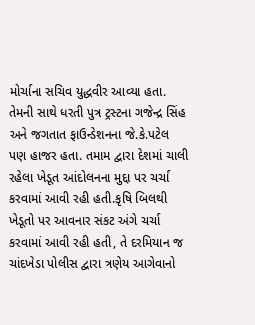મોર્ચાના સચિવ યુદ્ધવીર આવ્યા હતા. તેમની સાથે ધરતી પુત્ર ટ્રસ્ટના ગજેન્દ્ર સિંહ અને જગતાત ફાઉન્ડેશનના જે.કે.પટેલ પણ હાજર હતા. તમામ દ્વારા દેશમાં ચાલી રહેલા ખેડૂત આંદોલનના મુદ્દા પર ચર્ચા કરવામાં આવી રહી હતી.કૃષિ બિલથી ખેડૂતો પર આવનાર સંકટ અંગે ચર્ચા કરવામાં આવી રહી હતી, તે દરમિયાન જ ચાંદખેડા પોલીસ દ્વારા ત્રણેય આગેવાનો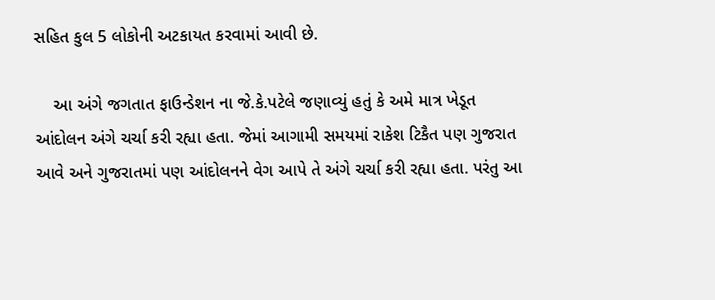સહિત કુલ 5 લોકોની અટકાયત કરવામાં આવી છે.

    આ અંગે જગતાત ફાઉન્ડેશન ના જે.કે.પટેલે જણાવ્યું હતું કે અમે માત્ર ખેડૂત આંદોલન અંગે ચર્ચા કરી રહ્યા હતા. જેમાં આગામી સમયમાં રાકેશ ટિકૈત પણ ગુજરાત આવે અને ગુજરાતમાં પણ આંદોલનને વેગ આપે તે અંગે ચર્ચા કરી રહ્યા હતા. પરંતુ આ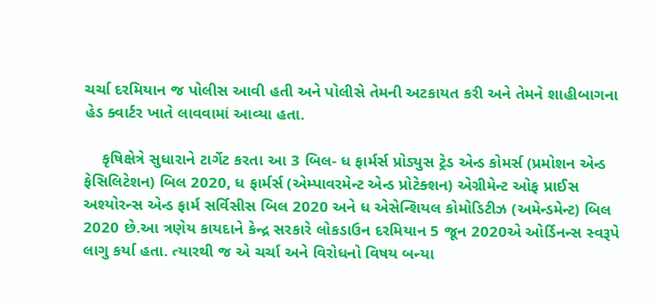ચર્ચા દરમિયાન જ પોલીસ આવી હતી અને પોલીસે તેમની અટકાયત કરી અને તેમને શાહીબાગના હેડ ક્વાર્ટર ખાતે લાવવામાં આવ્યા હતા.

    કૃષિક્ષેત્રે સુધારાને ટાર્ગેટ કરતા આ 3 બિલ- ધ ફાર્મર્સ પ્રોડ્યુસ ટ્રેડ એન્ડ કોમર્સ (પ્રમોશન એન્ડ ફેસિલિટેશન) બિલ 2020, ધ ફાર્મર્સ (એમ્પાવરમેન્ટ એન્ડ પ્રોટેક્શન) એગ્રીમેન્ટ ઓફ પ્રાઈસ અશ્યોરન્સ એન્ડ ફાર્મ સર્વિસીસ બિલ 2020 અને ધ એસેન્શિયલ કોમોડિટીઝ (અમેન્ડમેન્ટ) બિલ 2020 છે.આ ત્રણેય કાયદાને કેન્દ્ર સરકારે લોકડાઉન દરમિયાન 5 જૂન 2020એ ઓર્ડિનન્સ સ્વરૂપે લાગુ કર્યા હતા. ત્યારથી જ એ ચર્ચા અને વિરોધનો વિષય બન્યા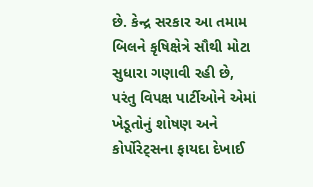છે. કેન્દ્ર સરકાર આ તમામ બિલને કૃષિક્ષેત્રે સૌથી મોટા સુધારા ગણાવી રહી છે, પરંતુ વિપક્ષ પાર્ટીઓને એમાં ખેડૂતોનું શોષણ અને કોર્પોરેટ્સના ફાયદા દેખાઈ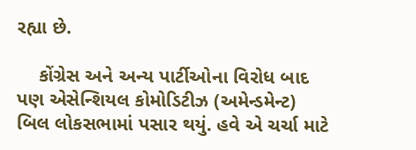રહ્યા છે.

    કોંગ્રેસ અને અન્ય પાર્ટીઓના વિરોધ બાદ પણ એસેન્શિયલ કોમોડિટીઝ (અમેન્ડમેન્ટ) બિલ લોકસભામાં પસાર થયું. હવે એ ચર્ચા માટે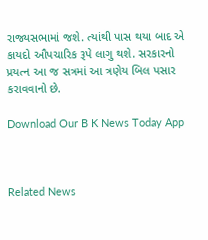રાજ્યસભામાં જશે. ત્યાંથી પાસ થયા બાદ એ કાયદો ઔપચારિક રૂપે લાગુ થશે. સરકારનો પ્રયત્ન આ જ સત્રમાં આ ત્રણેય બિલ પસાર કરાવવાનો છે.

Download Our B K News Today App



Related News